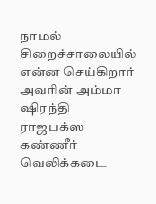நாமல் சிறைச்சாலையில் என்ன செய்கிறார்
அவரின் அம்மா ஷிரந்தி ராஜபக்ஸ கண்ணீர்
வெலிக்கடை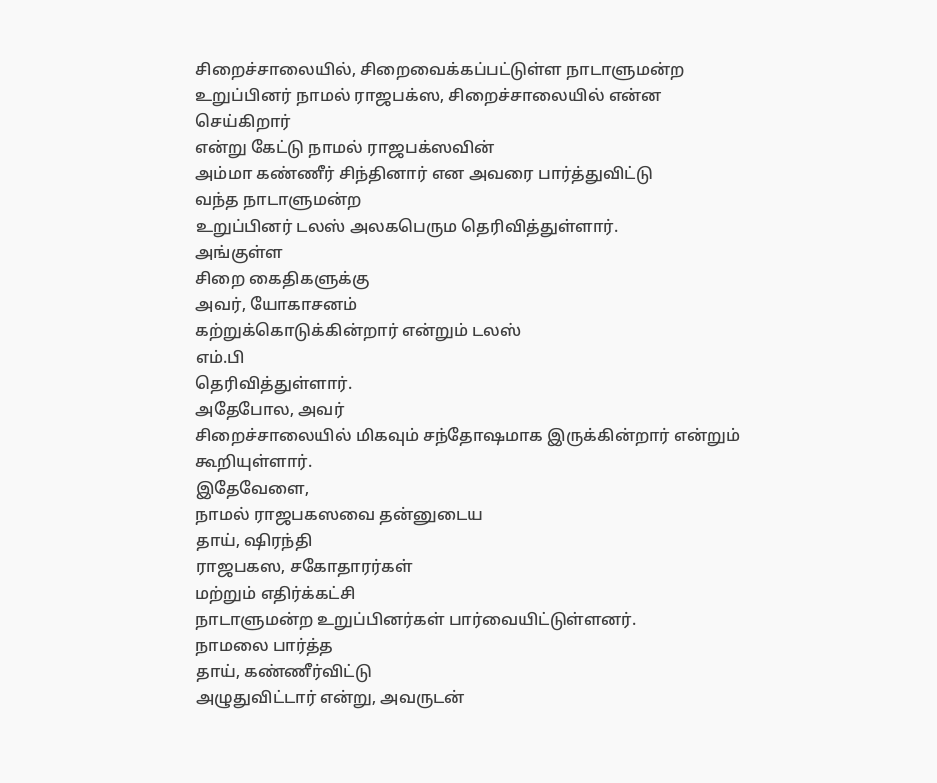சிறைச்சாலையில், சிறைவைக்கப்பட்டுள்ள நாடாளுமன்ற
உறுப்பினர் நாமல் ராஜபக்ஸ, சிறைச்சாலையில் என்ன
செய்கிறார்
என்று கேட்டு நாமல் ராஜபக்ஸவின்
அம்மா கண்ணீர் சிந்தினார் என அவரை பார்த்துவிட்டு
வந்த நாடாளுமன்ற
உறுப்பினர் டலஸ் அலகபெரும தெரிவித்துள்ளார்.
அங்குள்ள
சிறை கைதிகளுக்கு
அவர், யோகாசனம்
கற்றுக்கொடுக்கின்றார் என்றும் டலஸ்
எம்.பி
தெரிவித்துள்ளார்.
அதேபோல, அவர்
சிறைச்சாலையில் மிகவும் சந்தோஷமாக இருக்கின்றார் என்றும்
கூறியுள்ளார்.
இதேவேளை,
நாமல் ராஜபகஸவை தன்னுடைய
தாய், ஷிரந்தி
ராஜபகஸ, சகோதாரர்கள்
மற்றும் எதிர்க்கட்சி
நாடாளுமன்ற உறுப்பினர்கள் பார்வையிட்டுள்ளனர்.
நாமலை பார்த்த
தாய், கண்ணீர்விட்டு
அழுதுவிட்டார் என்று, அவருடன்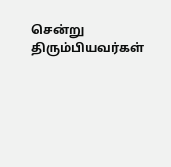சென்று திரும்பியவர்கள்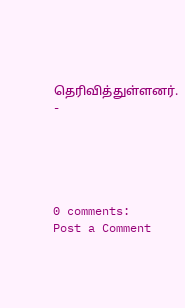தெரிவித்துள்ளனர். -





0 comments:
Post a Comment